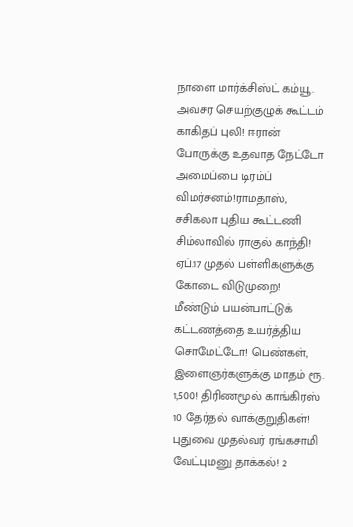நாளை மார்க்சிஸ்ட் கம்யூ. அவசர செயற்குழுக் கூட்டம் காகிதப் புலி! ஈரான் போருக்கு உதவாத நேட்டோ அமைப்பை டிரம்ப் விமர்சனம்!ராமதாஸ், சசிகலா புதிய கூட்டணி சிம்லாவில் ராகுல் காந்தி! ஏப்.17 முதல் பள்ளிகளுக்கு கோடை விடுமுறை! மீண்டும் பயன்பாட்டுக் கட்டணத்தை உயர்த்திய சொமேட்டோ! பெண்கள், இளைஞர்களுக்கு மாதம் ரூ. 1,500! திரிணமூல் காங்கிரஸ் 10 தேர்தல் வாக்குறுதிகள்! புதுவை முதல்வர் ரங்கசாமி வேட்புமனு தாக்கல்! 2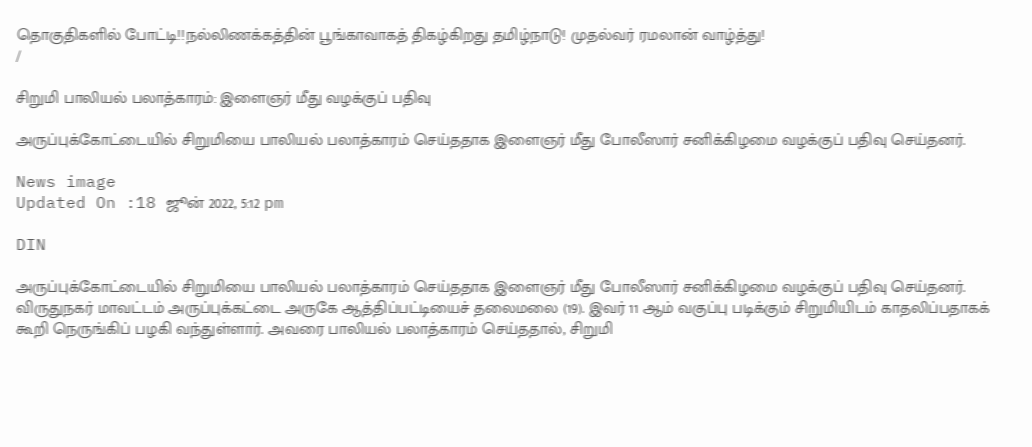தொகுதிகளில் போட்டி!!நல்லிணக்கத்தின் பூங்காவாகத் திகழ்கிறது தமிழ்நாடு! முதல்வர் ரமலான் வாழ்த்து!
/

சிறுமி பாலியல் பலாத்காரம்: இளைஞர் மீது வழக்குப் பதிவு

அருப்புக்கோட்டையில் சிறுமியை பாலியல் பலாத்காரம் செய்ததாக இளைஞர் மீது போலீஸார் சனிக்கிழமை வழக்குப் பதிவு செய்தனர்.

News image
Updated On :18 ஜூன் 2022, 5:12 pm

DIN

அருப்புக்கோட்டையில் சிறுமியை பாலியல் பலாத்காரம் செய்ததாக இளைஞர் மீது போலீஸார் சனிக்கிழமை வழக்குப் பதிவு செய்தனர். விருதுநகர் மாவட்டம் அருப்புக்கட்டை அருகே ஆத்திப்பட்டியைச் தலைமலை (19). இவர் 11 ஆம் வகுப்பு படிக்கும் சிறுமியிடம் காதலிப்பதாகக் கூறி நெருங்கிப் பழகி வந்துள்ளார். அவரை பாலியல் பலாத்காரம் செய்ததால், சிறுமி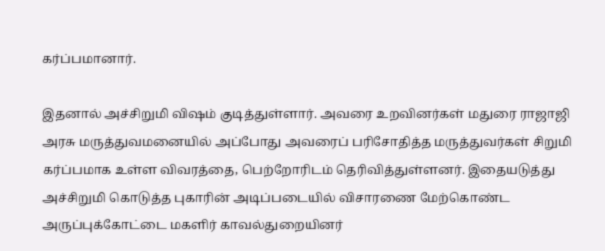கர்ப்பமானார்.

இதனால் அச்சிறுமி விஷம் குடித்துள்ளார். அவரை உறவினர்கள் மதுரை ராஜாஜி அரசு மருத்துவமனையில் அப்போது அவரைப் பரிசோதித்த மருத்துவர்கள் சிறுமி கர்ப்பமாக உள்ள விவரத்தை, பெற்றோரிடம் தெரிவித்துள்ளனர். இதையடுத்து அச்சிறுமி கொடுத்த புகாரின் அடிப்படையில் விசாரணை மேற்கொண்ட அருப்புக்கோட்டை மகளிர் காவல்துறையினர்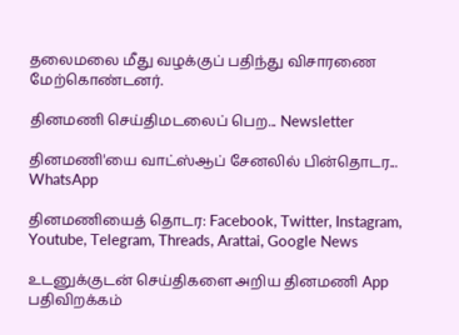தலைமலை மீது வழக்குப் பதிந்து விசாரணை மேற்கொண்டனர்.

தினமணி செய்திமடலைப் பெற... Newsletter

தினமணி'யை வாட்ஸ்ஆப் சேனலில் பின்தொடர... WhatsApp

தினமணியைத் தொடர: Facebook, Twitter, Instagram, Youtube, Telegram, Threads, Arattai, Google News

உடனுக்குடன் செய்திகளை அறிய தினமணி App பதிவிறக்கம்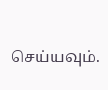செய்யவும்.